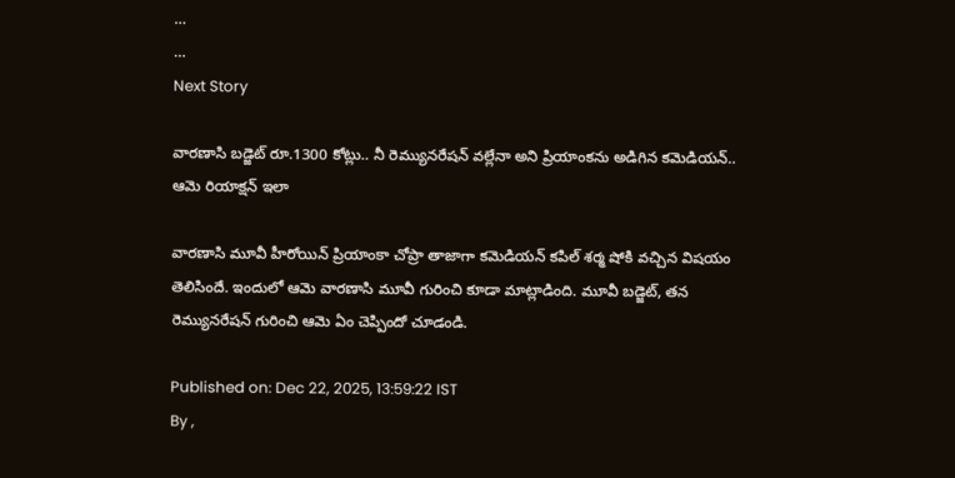...
...
Next Story

వారణాసి బడ్జెట్ రూ.1300 కోట్లు.. నీ రెమ్యునరేషన్ వల్లేనా అని ప్రియాంకను అడిగిన కమెడియన్.. ఆమె రియాక్షన్ ఇలా

వారణాసి మూవీ హీరోయిన్ ప్రియాంకా చోప్రా తాజాగా కమెడియన్ కపిల్ శర్మ షోకి వచ్చిన విషయం తెలిసిందే. ఇందులో ఆమె వారణాసి మూవీ గురించి కూడా మాట్లాడింది. మూవీ బడ్జెట్, తన రెమ్యునరేషన్ గురించి ఆమె ఏం చెప్పిందో చూడండి.

Published on: Dec 22, 2025, 13:59:22 IST
By ,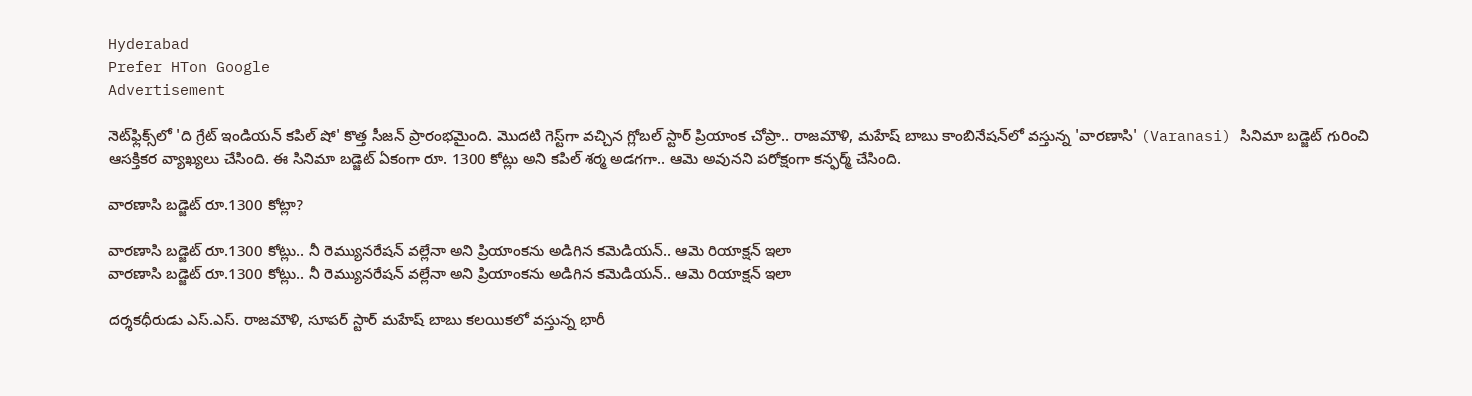Hyderabad
Prefer HTon Google
Advertisement

నెట్‌ఫ్లిక్స్‌లో 'ది గ్రేట్ ఇండియన్ కపిల్ షో' కొత్త సీజన్ ప్రారంభమైంది. మొదటి గెస్ట్‌గా వచ్చిన గ్లోబల్ స్టార్ ప్రియాంక చోప్రా.. రాజమౌళి, మహేష్ బాబు కాంబినేషన్‌లో వస్తున్న 'వారణాసి' (Varanasi) సినిమా బడ్జెట్ గురించి ఆసక్తికర వ్యాఖ్యలు చేసింది. ఈ సినిమా బడ్జెట్ ఏకంగా రూ. 1300 కోట్లు అని కపిల్ శర్మ అడగగా.. ఆమె అవునని పరోక్షంగా కన్ఫర్మ్ చేసింది.

వారణాసి బడ్జెట్ రూ.1300 కోట్లా?

వారణాసి బడ్జెట్ రూ.1300 కోట్లు.. నీ రెమ్యునరేషన్ వల్లేనా అని ప్రియాంకను అడిగిన కమెడియన్.. ఆమె రియాక్షన్ ఇలా
వారణాసి బడ్జెట్ రూ.1300 కోట్లు.. నీ రెమ్యునరేషన్ వల్లేనా అని ప్రియాంకను అడిగిన కమెడియన్.. ఆమె రియాక్షన్ ఇలా

దర్శకధీరుడు ఎస్.ఎస్. రాజమౌళి, సూపర్ స్టార్ మహేష్ బాబు కలయికలో వస్తున్న భారీ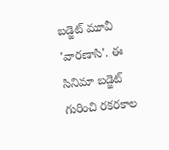బడ్జెట్ మూవీ 'వారణాసి'. ఈ సినిమా బడ్జెట్ గురించి రకరకాల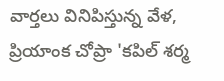వార్తలు వినిపిస్తున్న వేళ, ప్రియాంక చోప్రా 'కపిల్ శర్మ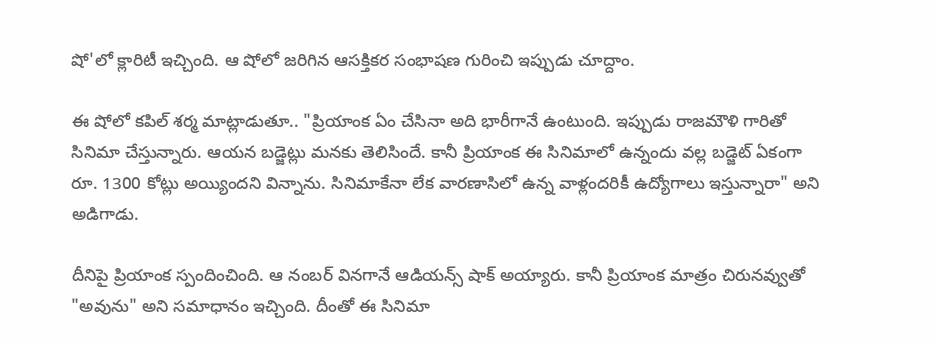షో'లో క్లారిటీ ఇచ్చింది. ఆ షోలో జరిగిన ఆసక్తికర సంభాషణ గురించి ఇప్పుడు చూద్దాం.

ఈ షోలో కపిల్ శర్మ మాట్లాడుతూ.. "ప్రియాంక ఏం చేసినా అది భారీగానే ఉంటుంది. ఇప్పుడు రాజమౌళి గారితో సినిమా చేస్తున్నారు. ఆయన బడ్జెట్లు మనకు తెలిసిందే. కానీ ప్రియాంక ఈ సినిమాలో ఉన్నందు వల్ల బడ్జెట్ ఏకంగా రూ. 1300 కోట్లు అయ్యిందని విన్నాను. సినిమాకేనా లేక వారణాసిలో ఉన్న వాళ్లందరికీ ఉద్యోగాలు ఇస్తున్నారా" అని అడిగాడు.

దీనిపై ప్రియాంక స్పందించింది. ఆ నంబర్ వినగానే ఆడియన్స్ షాక్ అయ్యారు. కానీ ప్రియాంక మాత్రం చిరునవ్వుతో "అవును" అని సమాధానం ఇచ్చింది. దీంతో ఈ సినిమా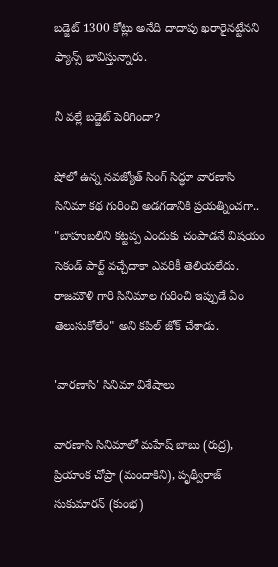బడ్జెట్ 1300 కోట్లు అనేది దాదాపు ఖరారైనట్టేనని ఫ్యాన్స్ భావిస్తున్నారు.

నీ వల్లే బడ్జెట్ పెరిగిందా?

షోలో ఉన్న నవజ్యోత్ సింగ్ సిద్ధూ వారణాసి సినిమా కథ గురించి అడగడానికి ప్రయత్నించగా.. "బాహుబలిని కట్టప్ప ఎందుకు చంపాడనే విషయం సెకండ్ పార్ట్ వచ్చేదాకా ఎవరికీ తెలియలేదు. రాజమౌళి గారి సినిమాల గురించి ఇప్పుడే ఏం తెలుసుకోలేం" అని కపిల్ జోక్ చేశాడు.

'వారణాసి' సినిమా విశేషాలు

వారణాసి సినిమాలో మహేష్ బాబు (రుద్ర), ప్రియాంక చోప్రా (మందాకిని), పృథ్వీరాజ్ సుకుమారన్ (కుంభ)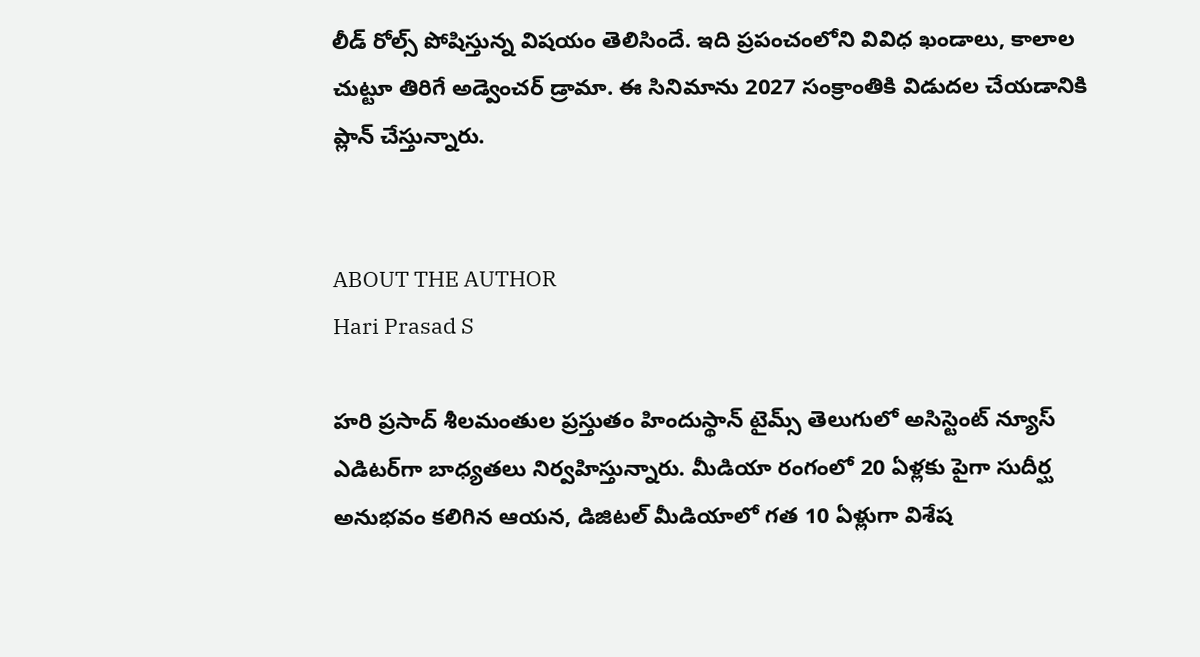లీడ్ రోల్స్ పోషిస్తున్న విషయం తెలిసిందే. ఇది ప్రపంచంలోని వివిధ ఖండాలు, కాలాల చుట్టూ తిరిగే అడ్వెంచర్ డ్రామా. ఈ సినిమాను 2027 సంక్రాంతికి విడుదల చేయడానికి ప్లాన్ చేస్తున్నారు.


ABOUT THE AUTHOR
Hari Prasad S

హరి ప్రసాద్ శీలమంతుల ప్రస్తుతం హిందుస్థాన్ టైమ్స్ తెలుగులో అసిస్టెంట్ న్యూస్ ఎడిటర్‌గా బాధ్యతలు నిర్వహిస్తున్నారు. మీడియా రంగంలో 20 ఏళ్లకు పైగా సుదీర్ఘ అనుభవం కలిగిన ఆయన, డిజిటల్ మీడియాలో గత 10 ఏళ్లుగా విశేష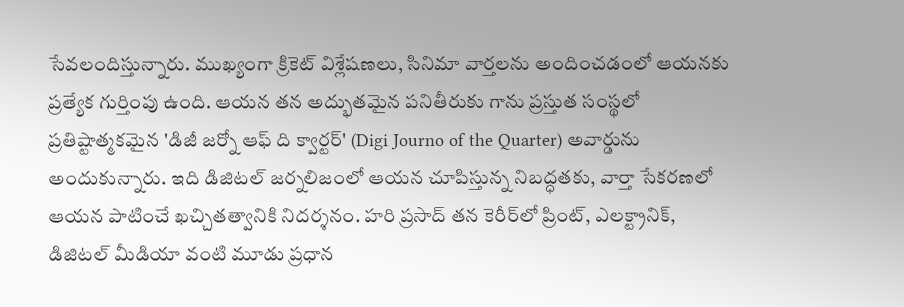సేవలందిస్తున్నారు. ముఖ్యంగా క్రికెట్ విశ్లేషణలు, సినిమా వార్తలను అందించడంలో ఆయనకు ప్రత్యేక గుర్తింపు ఉంది. ఆయన తన అద్భుతమైన పనితీరుకు గాను ప్రస్తుత సంస్థలో ప్రతిష్టాత్మకమైన 'డిజీ జర్నో ఆఫ్ ది క్వార్టర్' (Digi Journo of the Quarter) అవార్డును అందుకున్నారు. ఇది డిజిటల్ జర్నలిజంలో ఆయన చూపిస్తున్న నిబద్ధతకు, వార్తా సేకరణలో ఆయన పాటించే ఖచ్చితత్వానికి నిదర్శనం. హరి ప్రసాద్ తన కెరీర్‌లో ప్రింట్, ఎలక్ట్రానిక్, డిజిటల్ మీడియా వంటి మూడు ప్రధాన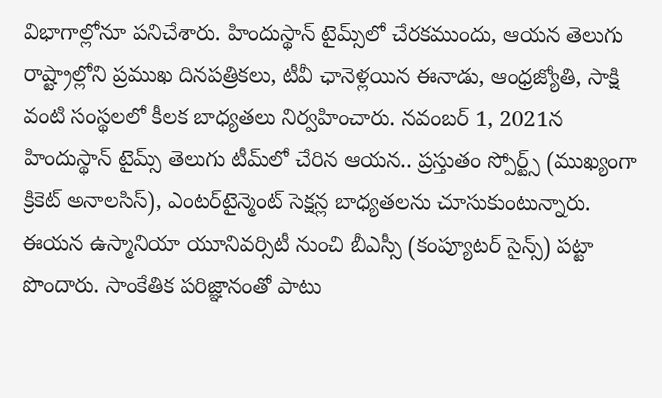విభాగాల్లోనూ పనిచేశారు. హిందుస్థాన్ టైమ్స్‌లో చేరకముందు, ఆయన తెలుగు రాష్ట్రాల్లోని ప్రముఖ దినపత్రికలు, టీవీ ఛానెళ్లయిన ఈనాడు, ఆంధ్రజ్యోతి, సాక్షి వంటి సంస్థలలో కీలక బాధ్యతలు నిర్వహించారు. నవంబర్ 1, 2021న హిందుస్థాన్ టైమ్స్ తెలుగు టీమ్‌లో చేరిన ఆయన.. ప్రస్తుతం స్పోర్ట్స్ (ముఖ్యంగా క్రికెట్ అనాలసిస్), ఎంటర్‌టైన్మెంట్ సెక్షన్ల బాధ్యతలను చూసుకుంటున్నారు. ఈయన ఉస్మానియా యూనివర్సిటీ నుంచి బీఎస్సీ (కంప్యూటర్ సైన్స్) పట్టా పొందారు. సాంకేతిక పరిజ్ఞానంతో పాటు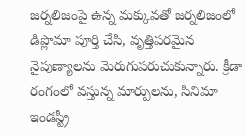జర్నలిజంపై ఉన్న మక్కువతో జర్నలిజంలో డిప్లొమా పూర్తి చేసి, వృత్తిపరమైన నైపుణ్యాలను మెరుగుపరుచుకున్నారు. క్రీడా రంగంలో వస్తున్న మార్పులను, సినిమా ఇండస్ట్రీ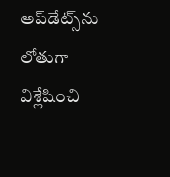అప్‌డేట్స్‌ను లోతుగా విశ్లేషించి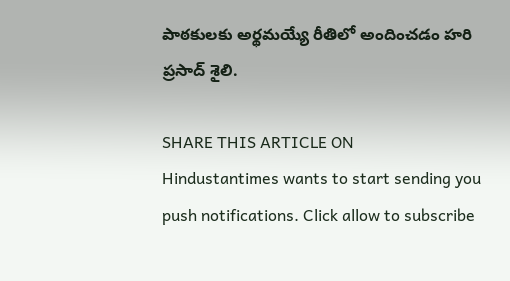పాఠకులకు అర్థమయ్యే రీతిలో అందించడం హరి ప్రసాద్ శైలి.

SHARE THIS ARTICLE ON
Hindustantimes wants to start sending you push notifications. Click allow to subscribe